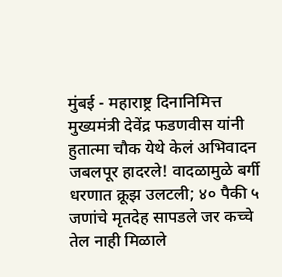मुंबई - महाराष्ट्र दिनानिमित्त मुख्यमंत्री देवेंद्र फडणवीस यांनी हुतात्मा चौक येथे केलं अभिवादन जबलपूर हादरले! वादळामुळे बर्गी धरणात क्रूझ उलटली; ४० पैकी ५ जणांचे मृतदेह सापडले जर कच्चे तेल नाही मिळाले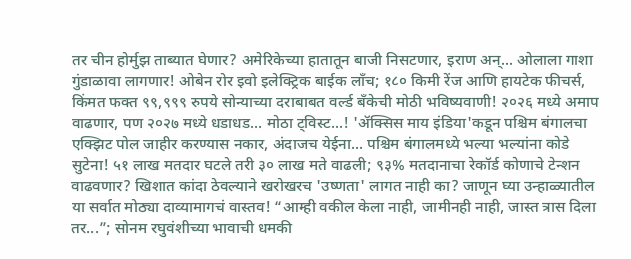तर चीन होर्मुझ ताब्यात घेणार? अमेरिकेच्या हातातून बाजी निसटणार, इराण अन्... ओलाला गाशा गुंडाळावा लागणार! ओबेन रोर इवो इलेक्ट्रिक बाईक लाँच; १८० किमी रेंज आणि हायटेक फीचर्स, किंमत फक्त ९९,९९९ रुपये सोन्याच्या दराबाबत वर्ल्ड बँकेची मोठी भविष्यवाणी! २०२६ मध्ये अमाप वाढणार, पण २०२७ मध्ये धडाधड... मोठा ट्विस्ट...! 'ॲक्सिस माय इंडिया'कडून पश्चिम बंगालचा एक्झिट पोल जाहीर करण्यास नकार, अंदाजच येईना... पश्चिम बंगालमध्ये भल्या भल्यांना कोडे सुटेना! ५१ लाख मतदार घटले तरी ३० लाख मते वाढली; ९३% मतदानाचा रेकॉर्ड कोणाचे टेन्शन वाढवणार? खिशात कांदा ठेवल्याने खरोखरच 'उष्णता' लागत नाही का? जाणून घ्या उन्हाळ्यातील या सर्वात मोठ्या दाव्यामागचं वास्तव! “आम्ही वकील केला नाही, जामीनही नाही, जास्त त्रास दिला तर...”; सोनम रघुवंशीच्या भावाची धमकी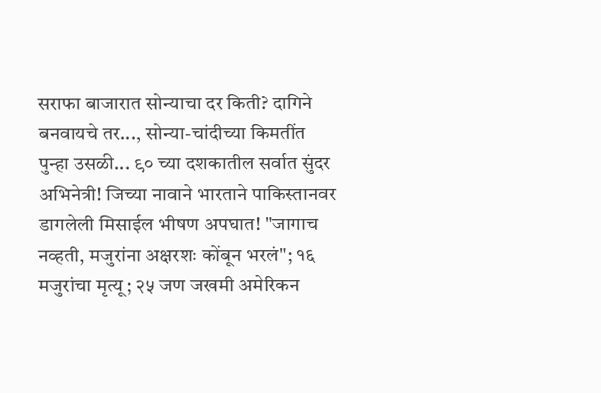सराफा बाजारात सोन्याचा दर किती? दागिने बनवायचे तर..., सोन्या-चांदीच्या किमतींत पुन्हा उसळी... ९० च्या दशकातील सर्वात सुंदर अभिनेत्री! जिच्या नावाने भारताने पाकिस्तानवर डागलेली मिसाईल भीषण अपघात! "जागाच नव्हती, मजुरांना अक्षरशः कोंबून भरलं"; १६ मजुरांचा मृत्यू; २५ जण जखमी अमेरिकन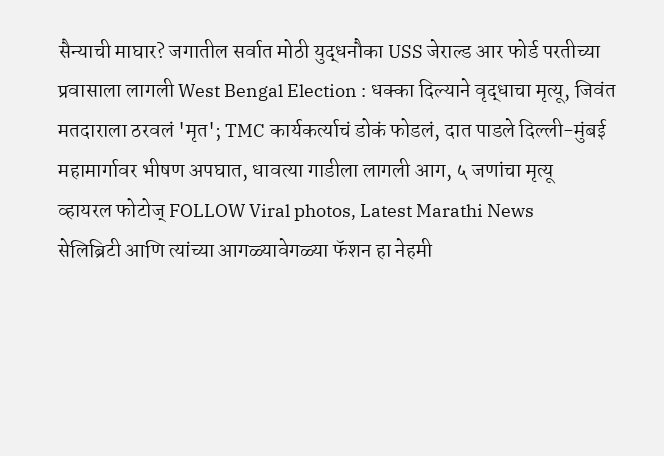सैन्याची माघार? जगातील सर्वात मोठी युद्धनौका USS जेराल्ड आर फोर्ड परतीच्या प्रवासाला लागली West Bengal Election : धक्का दिल्याने वृद्धाचा मृत्यू, जिवंत मतदाराला ठरवलं 'मृत'; TMC कार्यकर्त्याचं डोकं फोडलं, दात पाडले दिल्ली-मुंबई महामार्गावर भीषण अपघात, धावत्या गाडीला लागली आग, ५ जणांचा मृत्यू
व्हायरल फोटोज् FOLLOW Viral photos, Latest Marathi News
सेलिब्रिटी आणि त्यांच्या आगळ्यावेगळ्या फॅशन हा नेहमी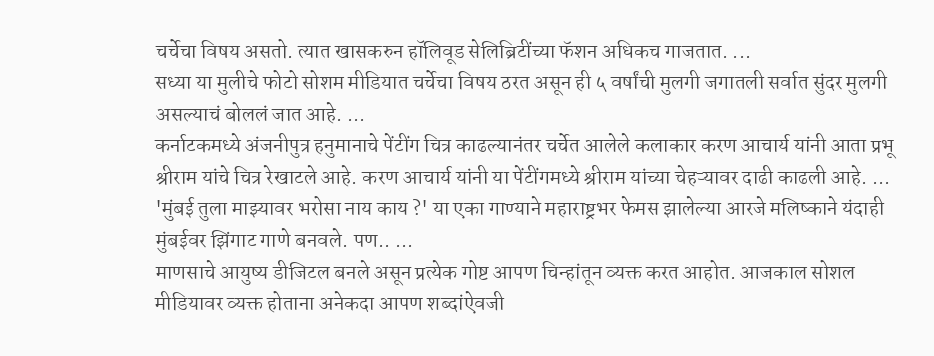चर्चेचा विषय असतो. त्यात खासकरुन हॉलिवूड सेलिब्रिटींच्या फॅशन अधिकच गाजतात. ...
सध्या या मुलीचे फोटो सोशम मीडियात चर्चेचा विषय ठरत असून ही ५ वर्षांची मुलगी जगातली सर्वात सुंदर मुलगी असल्याचं बोललं जात आहे. ...
कर्नाटकमध्ये अंजनीपुत्र हनुमानाचे पेंटींग चित्र काढल्यानंतर चर्चेत आलेले कलाकार करण आचार्य यांनी आता प्रभू श्रीराम यांचे चित्र रेखाटले आहे. करण आचार्य यांनी या पेंटींगमध्ये श्रीराम यांच्या चेहऱ्यावर दाढी काढली आहे. ...
'मुंबई तुला माझ्यावर भरोसा नाय काय ?' या एका गाण्याने महाराष्ट्रभर फेमस झालेल्या आरजे मलिष्काने यंदाही मुंबईवर झिंगाट गाणे बनवले. पण.. ...
माणसाचे आयुष्य डीजिटल बनले असून प्रत्येक गोष्ट आपण चिन्हांतून व्यक्त करत आहोत. आजकाल सोशल मीडियावर व्यक्त होताना अनेकदा आपण शब्दांऐवजी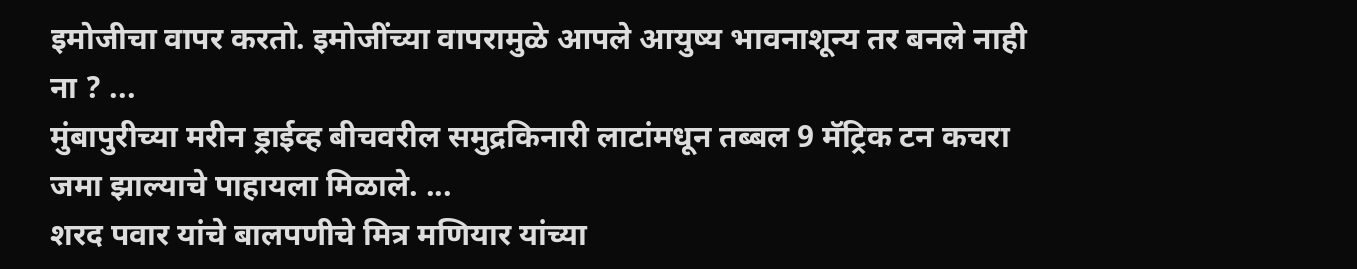इमोजीचा वापर करतो. इमोजींच्या वापरामुळे आपले आयुष्य भावनाशून्य तर बनले नाही ना ? ...
मुंबापुरीच्या मरीन ड्राईव्ह बीचवरील समुद्रकिनारी लाटांमधून तब्बल 9 मॅट्रिक टन कचरा जमा झाल्याचे पाहायला मिळाले. ...
शरद पवार यांचे बालपणीचे मित्र मणियार यांच्या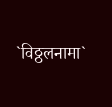`विठ्ठलनामा`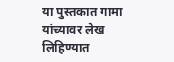या पुस्तकात गामा यांच्यावर लेख लिहिण्यात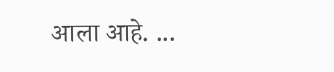आला आहे. ...